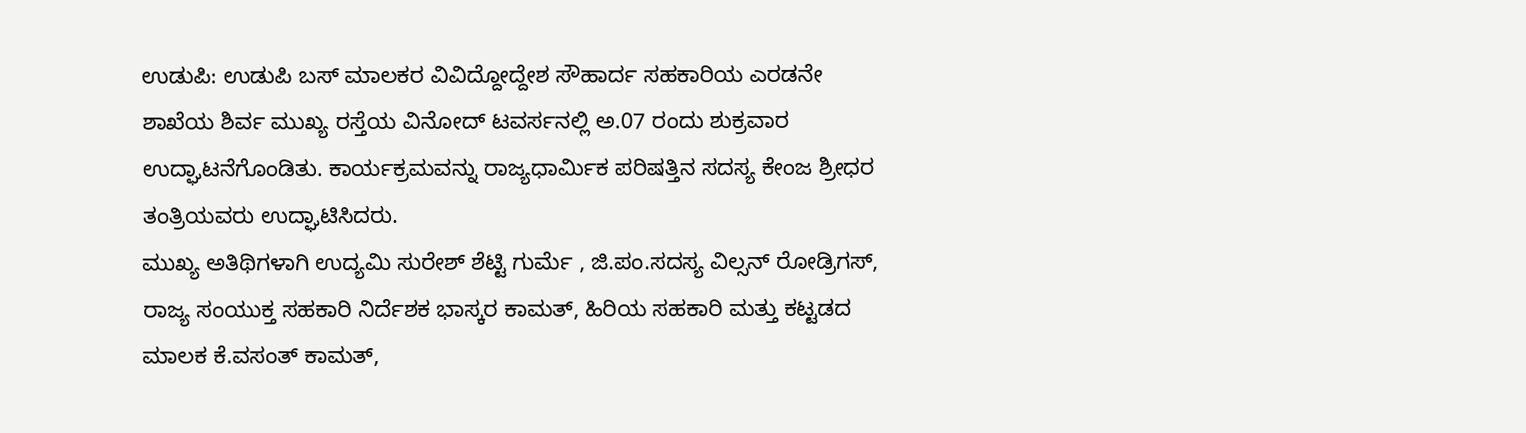ಉಡುಪಿ: ಉಡುಪಿ ಬಸ್ ಮಾಲಕರ ವಿವಿದ್ದೋದ್ದೇಶ ಸೌಹಾರ್ದ ಸಹಕಾರಿಯ ಎರಡನೇ ಶಾಖೆಯ ಶಿರ್ವ ಮುಖ್ಯ ರಸ್ತೆಯ ವಿನೋದ್ ಟವರ್ಸನಲ್ಲಿ ಅ.07 ರಂದು ಶುಕ್ರವಾರ ಉದ್ಘಾಟನೆಗೊಂಡಿತು. ಕಾರ್ಯಕ್ರಮವನ್ನು ರಾಜ್ಯಧಾರ್ಮಿಕ ಪರಿಷತ್ತಿನ ಸದಸ್ಯ ಕೇಂಜ ಶ್ರೀಧರ ತಂತ್ರಿಯವರು ಉದ್ಘಾಟಿಸಿದರು.
ಮುಖ್ಯ ಅತಿಥಿಗಳಾಗಿ ಉದ್ಯಮಿ ಸುರೇಶ್ ಶೆಟ್ಟಿ ಗುರ್ಮೆ , ಜಿ.ಪಂ.ಸದಸ್ಯ ವಿಲ್ಸನ್ ರೋಡ್ರಿಗಸ್, ರಾಜ್ಯ ಸಂಯುಕ್ತ ಸಹಕಾರಿ ನಿರ್ದೆಶಕ ಭಾಸ್ಕರ ಕಾಮತ್, ಹಿರಿಯ ಸಹಕಾರಿ ಮತ್ತು ಕಟ್ಟಡದ ಮಾಲಕ ಕೆ.ವಸಂತ್ ಕಾಮತ್,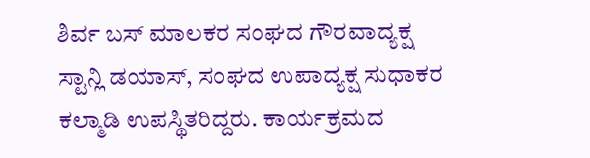ಶಿರ್ವ ಬಸ್ ಮಾಲಕರ ಸಂಘದ ಗೌರವಾದ್ಯಕ್ಷ ಸ್ಟಾನ್ಲಿ ಡಯಾಸ್, ಸಂಘದ ಉಪಾದ್ಯಕ್ಷ ಸುಧಾಕರ ಕಲ್ಮಾಡಿ ಉಪಸ್ಥಿತರಿದ್ದರು. ಕಾರ್ಯಕ್ರಮದ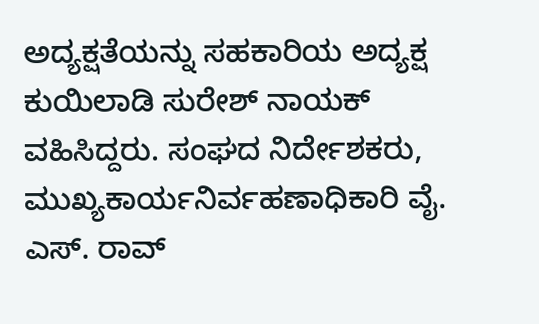ಅದ್ಯಕ್ಷತೆಯನ್ನು ಸಹಕಾರಿಯ ಅದ್ಯಕ್ಷ ಕುಯಿಲಾಡಿ ಸುರೇಶ್ ನಾಯಕ್ ವಹಿಸಿದ್ದರು. ಸಂಘದ ನಿರ್ದೇಶಕರು, ಮುಖ್ಯಕಾರ್ಯನಿರ್ವಹಣಾಧಿಕಾರಿ ವೈ. ಎಸ್. ರಾವ್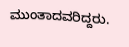ಮುಂತಾದವರಿದ್ದರು.